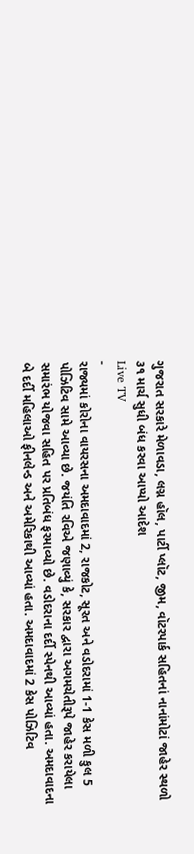ગુજરાત સરકારે મેળાવડા, લગ્ન હૉલ, પાર્ટી પ્લૉટ, જીમ, વૉટરપાર્ક સહિતનાં નાનાંમોટાં જાહેર સ્થળો ૩૧ માર્ચ સુધી બંધ કરવા આપ્યો આદેશ
Live TV
-
રાજ્યમાં કોરોના વાયરસના અમદાવાદમાં 2, રાજકોટ, સૂરત અને વડોદરામાં 1-1 કેસ મળી કુલ 5 પોઝિટિવ સામે આવ્યા છે. જયંતિ રવિએ જણાવ્યું કે, સરકાર દ્વારા અગમચેતીરૂપે જાહેર કરાયેલા સમારંભ યોજવા સહિત પર પ્રતિબંધ ફરમાવ્યો છે. વડોદરાના દર્દી સ્પેનથી આવ્યાં હતા. અમદાવાદના બે દર્દી મહિલાઓ ફીનલેન્ડ અને અમેરિકાથી આવ્યાં હતા. અમદાવાદમાં 2 કેસ પોઝિટિવ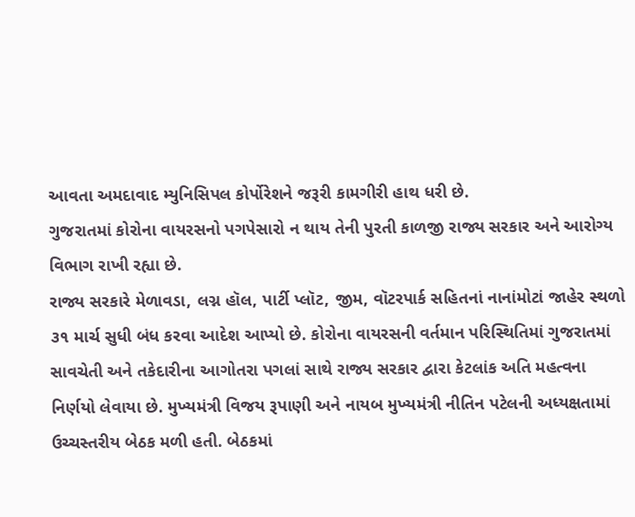આવતા અમદાવાદ મ્યુનિસિપલ કોર્પોરેશને જરૂરી કામગીરી હાથ ધરી છે.
ગુજરાતમાં કોરોના વાયરસનો પગપેસારો ન થાય તેની પુરતી કાળજી રાજ્ય સરકાર અને આરોગ્ય વિભાગ રાખી રહ્યા છે.
રાજ્ય સરકારે મેળાવડા, લગ્ન હૉલ, પાર્ટી પ્લૉટ, જીમ, વૉટરપાર્ક સહિતનાં નાનાંમોટાં જાહેર સ્થળો ૩૧ માર્ચ સુધી બંધ કરવા આદેશ આપ્યો છે. કોરોના વાયરસની વર્તમાન પરિસ્થિતિમાં ગુજરાતમાં સાવચેતી અને તકેદારીના આગોતરા પગલાં સાથે રાજ્ય સરકાર દ્વારા કેટલાંક અતિ મહત્વના નિર્ણયો લેવાયા છે. મુખ્યમંત્રી વિજય રૂપાણી અને નાયબ મુખ્યમંત્રી નીતિન પટેલની અધ્યક્ષતામાં ઉચ્ચસ્તરીય બેઠક મળી હતી. બેઠકમાં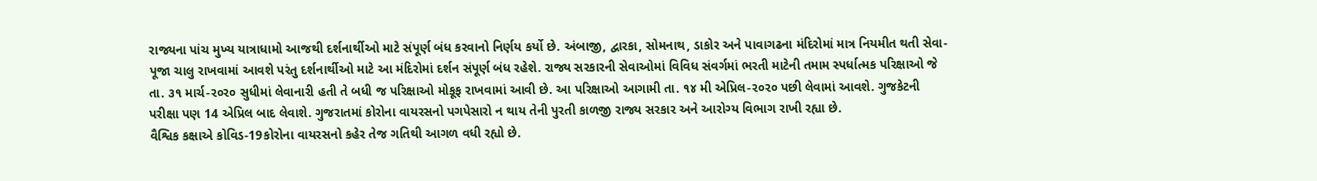રાજ્યના પાંચ મુખ્ય યાત્રાધામો આજથી દર્શનાર્થીઓ માટે સંપૂર્ણ બંધ કરવાનો નિર્ણય કર્યો છે. અંબાજી, દ્વારકા, સોમનાથ, ડાકોર અને પાવાગઢના મંદિરોમાં માત્ર નિયમીત થતી સેવા-પૂજા ચાલુ રાખવામાં આવશે પરંતુ દર્શનાર્થીઓ માટે આ મંદિરોમાં દર્શન સંપૂર્ણ બંધ રહેશે. રાજ્ય સરકારની સેવાઓમાં વિવિધ સંવર્ગમાં ભરતી માટેની તમામ સ્પર્ધાત્મક પરિક્ષાઓ જે તા. ૩૧ માર્ચ-ર૦ર૦ સુધીમાં લેવાનારી હતી તે બધી જ પરિક્ષાઓ મોકૂફ રાખવામાં આવી છે. આ પરિક્ષાઓ આગામી તા. ૧૪ મી એપ્રિલ-ર૦ર૦ પછી લેવામાં આવશે. ગુજકેટની પરીક્ષા પણ 14 એપ્રિલ બાદ લેવાશે. ગુજરાતમાં કોરોના વાયરસનો પગપેસારો ન થાય તેની પુરતી કાળજી રાજ્ય સરકાર અને આરોગ્ય વિભાગ રાખી રહ્યા છે.
વૈશ્વિક કક્ષાએ કોવિડ-19કોરોના વાયરસનો કહેર તેજ ગતિથી આગળ વધી રહ્યો છે.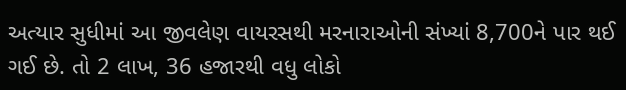અત્યાર સુધીમાં આ જીવલેણ વાયરસથી મરનારાઓની સંખ્યાં 8,700ને પાર થઈ ગઈ છે. તો 2 લાખ, 36 હજારથી વધુ લોકો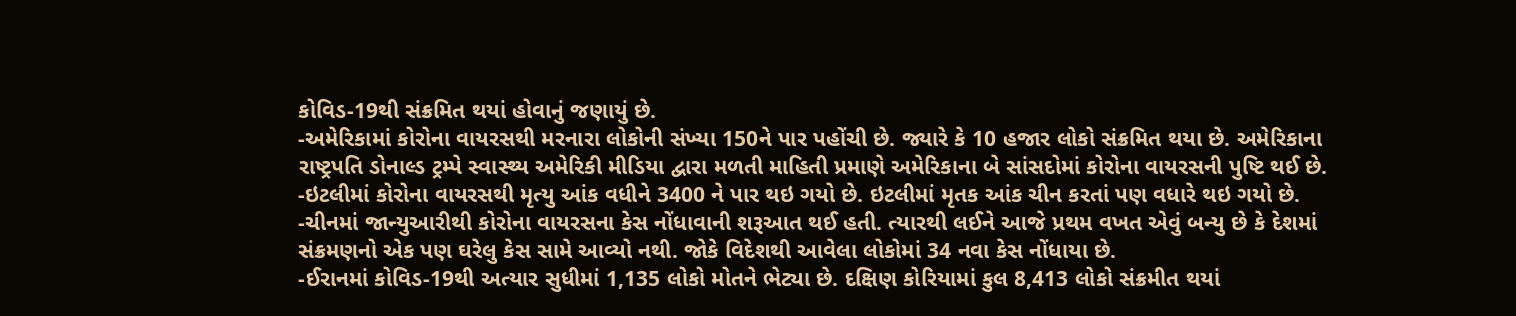કોવિડ-19થી સંક્રમિત થયાં હોવાનું જણાયું છે.
-અમેરિકામાં કોરોના વાયરસથી મરનારા લોકોની સંખ્યા 150ને પાર પહોંચી છે. જ્યારે કે 10 હજાર લોકો સંક્રમિત થયા છે. અમેરિકાના રાષ્ટ્રપતિ ડોનાલ્ડ ટ્રમ્પે સ્વાસ્થ્ય અમેરિકી મીડિયા દ્વારા મળતી માહિતી પ્રમાણે અમેરિકાના બે સાંસદોમાં કોરોના વાયરસની પુષ્ટિ થઈ છે.
-ઇટલીમાં કોરોના વાયરસથી મૃત્યુ આંક વધીને 3400 ને પાર થઇ ગયો છે. ઇટલીમાં મૃતક આંક ચીન કરતાં પણ વધારે થઇ ગયો છે.
-ચીનમાં જાન્યુઆરીથી કોરોના વાયરસના કેસ નોંધાવાની શરૂઆત થઈ હતી. ત્યારથી લઈને આજે પ્રથમ વખત એવું બન્યુ છે કે દેશમાં સંક્રમણનો એક પણ ઘરેલુ કેસ સામે આવ્યો નથી. જોકે વિદેશથી આવેલા લોકોમાં 34 નવા કેસ નોંધાયા છે.
-ઈરાનમાં કોવિડ-19થી અત્યાર સુધીમાં 1,135 લોકો મોતને ભેટ્યા છે. દક્ષિણ કોરિયામાં કુલ 8,413 લોકો સંક્રમીત થયાં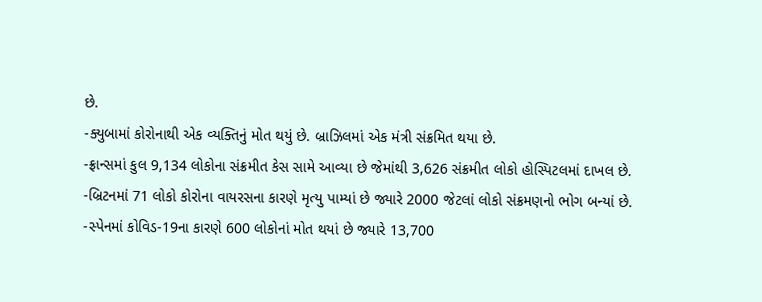છે.
-ક્યુબામાં કોરોનાથી એક વ્યક્તિનું મોત થયું છે. બ્રાઝિલમાં એક મંત્રી સંક્રમિત થયા છે.
-ફ્રાન્સમાં કુલ 9,134 લોકોના સંક્રમીત કેસ સામે આવ્યા છે જેમાંથી 3,626 સંક્રમીત લોકો હોસ્પિટલમાં દાખલ છે.
-બ્રિટનમાં 71 લોકો કોરોના વાયરસના કારણે મૃત્યુ પામ્યાં છે જ્યારે 2000 જેટલાં લોકો સંક્રમણનો ભોગ બન્યાં છે.
-સ્પેનમાં કોવિડ-19ના કારણે 600 લોકોનાં મોત થયાં છે જ્યારે 13,700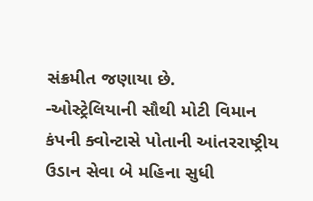સંક્રમીત જણાયા છે.
-ઓસ્ટ્રેલિયાની સૌથી મોટી વિમાન કંપની ક્વોન્ટાસે પોતાની આંતરરાષ્ટ્રીય ઉડાન સેવા બે મહિના સુધી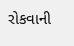રોકવાની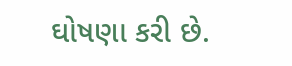ઘોષણા કરી છે.